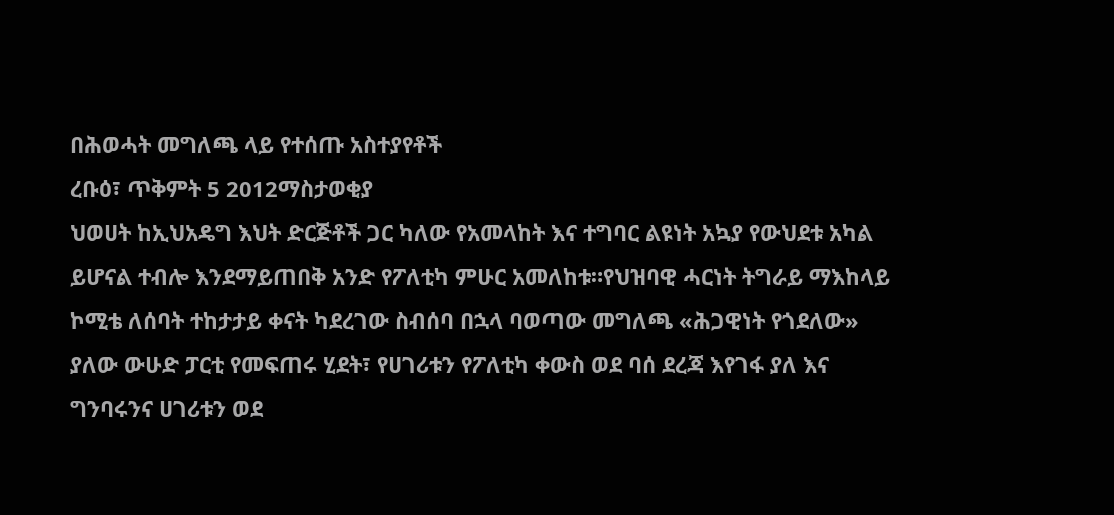በሕወሓት መግለጫ ላይ የተሰጡ አስተያየቶች
ረቡዕ፣ ጥቅምት 5 2012ማስታወቂያ
ህወሀት ከኢህአዴግ እህት ድርጅቶች ጋር ካለው የአመላከት እና ተግባር ልዩነት አኳያ የውህደቱ አካል ይሆናል ተብሎ እንደማይጠበቅ አንድ የፖለቲካ ምሁር አመለከቱ።የህዝባዊ ሓርነት ትግራይ ማእከላይ ኮሚቴ ለሰባት ተከታታይ ቀናት ካደረገው ስብሰባ በኋላ ባወጣው መግለጫ «ሕጋዊነት የጎደለው» ያለው ውሁድ ፓርቲ የመፍጠሩ ሂደት፣ የሀገሪቱን የፖለቲካ ቀውስ ወደ ባሰ ደረጃ እየገፋ ያለ እና ግንባሩንና ሀገሪቱን ወደ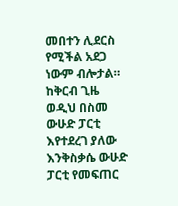መበተን ሊደርስ የሚችል አደጋ ነውም ብሎታል። ከቅርብ ጊዜ ወዲህ በስመ ውሁድ ፓርቲ እየተደረገ ያለው እንቅስቃሴ ውሁድ ፓርቲ የመፍጠር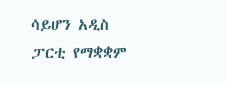ሳይሆን አዲስ ፓርቲ የማቋቋም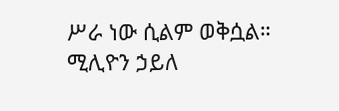ሥራ ነው ሲልም ወቅሷል።
ሚሊዮን ኃይለ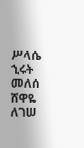ሥላሴ
ኂሩት መለሰ
ሸዋዬ ለገሠ